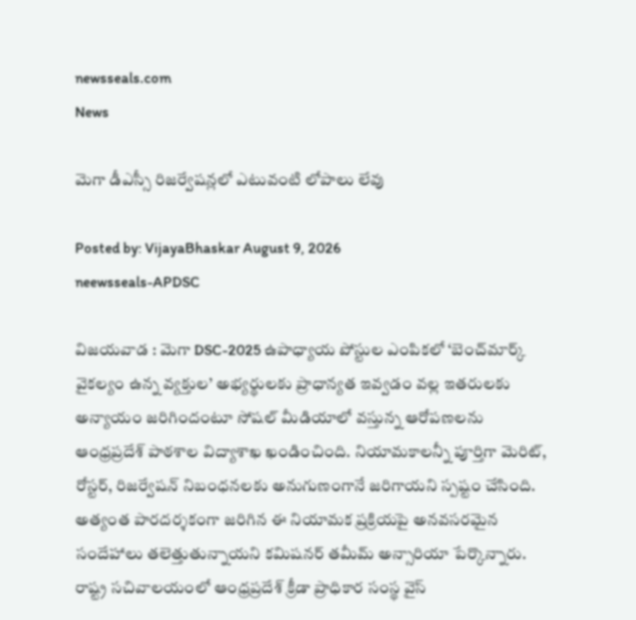newsseals.com
News

మెగా డీఎస్సీ రిజర్వేషన్లలో ఎటువంటి లోపాలు లేవు

Posted by: VijayaBhaskar August 9, 2026
neewsseals-APDSC

విజ‌య‌వాడ : మెగా DSC-2025 ఉపాధ్యాయ పోస్టుల ఎంపికలో ‘బెంచ్‌మార్క్ వైకల్యం ఉన్న వ్యక్తుల’ అభ్యర్థులకు ప్రాధాన్యత ఇవ్వడం వల్ల ఇతరులకు అన్యాయం జరిగిందంటూ సోషల్ మీడియాలో వస్తున్న ఆరోపణలను ఆంధ్రప్రదేశ్ పాఠశాల విద్యాశాఖ ఖండించింది. నియామకాలన్నీ పూర్తిగా మెరిట్, రోస్టర్, రిజర్వేషన్ నిబంధనలకు అనుగుణంగానే జరిగాయని స్పష్టం చేసింది. అత్యంత పారదర్శకంగా జరిగిన ఈ నియామక ప్రక్రియపై అనవసరమైన సందేహాలు తలెత్తుతున్నాయని కమిషనర్ తమీమ్ అన్సారియా పేర్కొన్నారు. రాష్ట్ర సచివాలయంలో ఆంధ్రప్రదేశ్ క్రీడా ప్రాధికార సంస్థ వైస్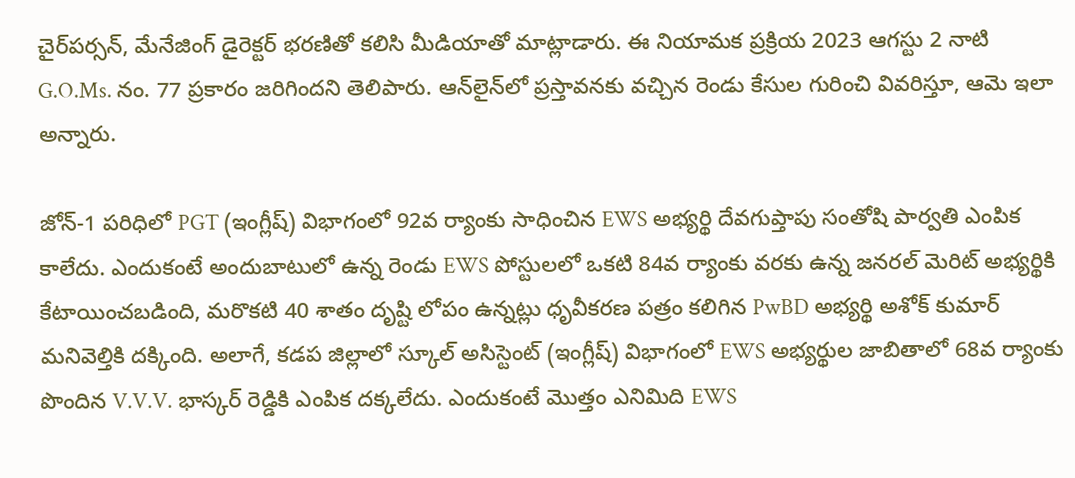చైర్‌పర్సన్, మేనేజింగ్ డైరెక్టర్ భరణితో కలిసి మీడియాతో మాట్లాడారు. ఈ నియామక ప్రక్రియ 2023 ఆగస్టు 2 నాటి G.O.Ms. నం. 77 ప్రకారం జరిగిందని తెలిపారు. ఆన్‌లైన్‌లో ప్రస్తావనకు వచ్చిన రెండు కేసుల గురించి వివరిస్తూ, ఆమె ఇలా అన్నారు.

జోన్-1 పరిధిలో PGT (ఇంగ్లీష్) విభాగంలో 92వ ర్యాంకు సాధించిన EWS అభ్యర్థి దేవగుప్తాపు సంతోషి పార్వతి ఎంపిక కాలేదు. ఎందుకంటే అందుబాటులో ఉన్న రెండు EWS పోస్టులలో ఒకటి 84వ ర్యాంకు వరకు ఉన్న జనరల్ మెరిట్ అభ్యర్థికి కేటాయించబడింది, మరొకటి 40 శాతం దృష్టి లోపం ఉన్నట్లు ధృవీకరణ పత్రం కలిగిన PwBD అభ్యర్థి అశోక్ కుమార్ మనివెల్తికి దక్కింది. అలాగే, కడప జిల్లాలో స్కూల్ అసిస్టెంట్ (ఇంగ్లీష్) విభాగంలో EWS అభ్యర్థుల జాబితాలో 68వ ర్యాంకు పొందిన V.V.V. భాస్కర్ రెడ్డికి ఎంపిక దక్కలేదు. ఎందుకంటే మొత్తం ఎనిమిది EWS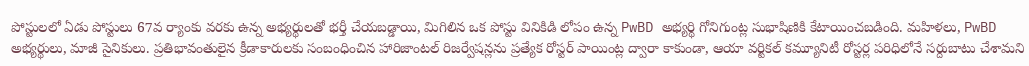పోస్టులలో ఏడు పోస్టులు 67వ ర్యాంకు వరకు ఉన్న అభ్యర్థులతో భర్తీ చేయబడ్డాయి, మిగిలిన ఒక పోస్టు వినికిడి లోపం ఉన్న PwBD అభ్యర్థి గోనిగుంట్ల సుభాషిణికి కేటాయించబడింది. మహిళలు, PwBD అభ్యర్థులు, మాజీ సైనికులు. ప్రతిభావంతులైన క్రీడాకారులకు సంబంధించిన హారిజాంటల్ రిజర్వేషన్లను ప్రత్యేక రోస్టర్ పాయింట్ల ద్వారా కాకుండా, ఆయా వర్టికల్ కమ్యూనిటీ రోస్టర్ల పరిధిలోనే సర్దుబాటు చేశామని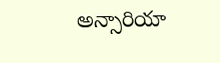అన్సారియా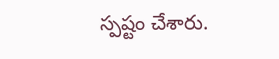స్పష్టం చేశారు.